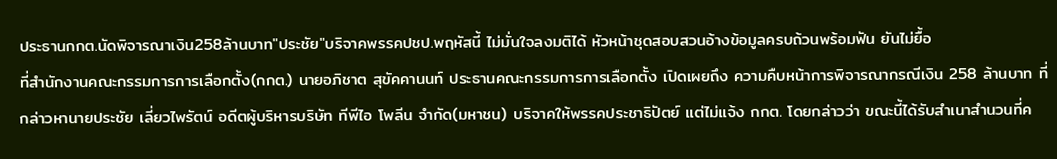ประธานกกต.นัดพิจารณาเงิน258ล้านบาท"ประชัย"บริจาคพรรคปชป.พฤหัสนี้ ไม่มั่นใจลงมติได้ หัวหน้าชุดสอบสวนอ้างข้อมูลครบถ้วนพร้อมฟัน ยันไม่ยื้อ
ที่สำนักงานคณะกรรมการการเลือกตั้ง(กกต.) นายอภิชาต สุขัคคานนท์ ประธานคณะกรรมการการเลือกตั้ง เปิดเผยถึง ความคืบหน้าการพิจารณากรณีเงิน 258 ล้านบาท ที่กล่าวหานายประชัย เลี่ยวไพรัตน์ อดีตผู้บริหารบริษัท ทีพีไอ โพลีน จำกัด(มหาชน) บริจาคให้พรรคประชาธิปัตย์ แต่ไม่แจ้ง กกต. โดยกล่าวว่า ขณะนี้ได้รับสำเนาสำนวนที่ค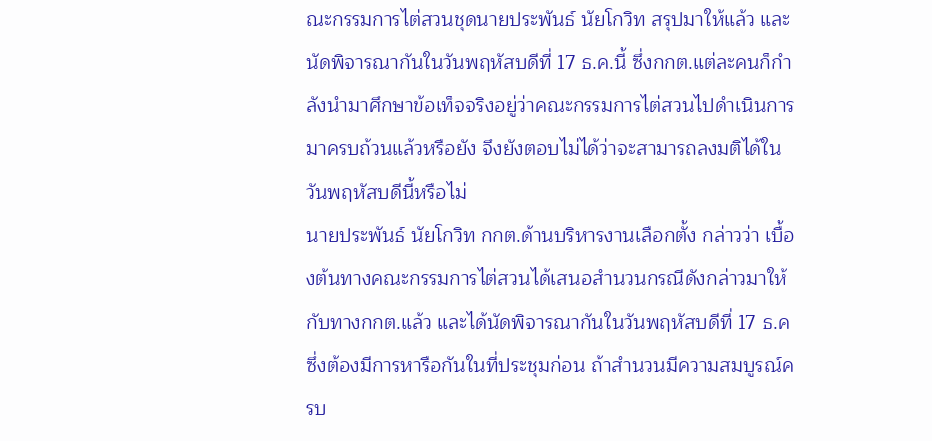ณะกรรมการไต่สวนชุดนายประพันธ์ นัยโกวิท สรุปมาให้แล้ว และนัดพิจารณากันในวันพฤหัสบดีที่ 17 ธ.ค.นี้ ซึ่งกกต.แต่ละคนก็กำลังนำมาศึกษาข้อเท็จจริงอยู่ว่าคณะกรรมการไต่สวนไปดำเนินการมาครบถ้วนแล้วหรือยัง จึงยังตอบไม่ได้ว่าจะสามารถลงมติได้ในวันพฤหัสบดีนี้หรือไม่
นายประพันธ์ นัยโกวิท กกต.ด้านบริหารงานเลือกตั้ง กล่าวว่า เบื้องต้นทางคณะกรรมการไต่สวนได้เสนอสำนวนกรณีดังกล่าวมาให้กับทางกกต.แล้ว และได้นัดพิจารณากันในวันพฤหัสบดีที่ 17 ธ.ค ซึ่งต้องมีการหารือกันในที่ประชุมก่อน ถ้าสำนวนมีความสมบูรณ์ครบ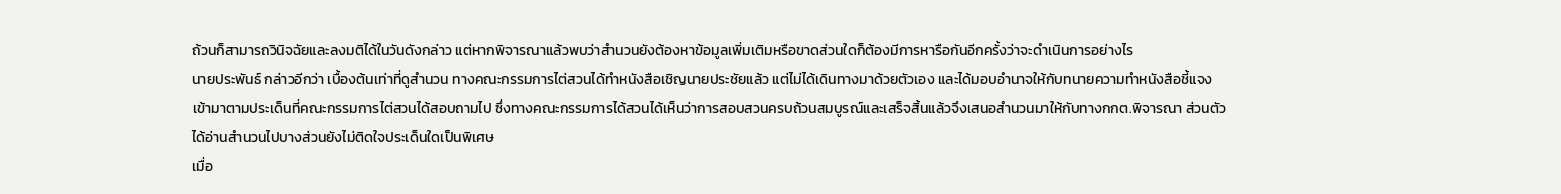ถ้วนก็สามารถวินิจฉัยและลงมติได้ในวันดังกล่าว แต่หากพิจารณาแล้วพบว่าสำนวนยังต้องหาข้อมูลเพิ่มเติมหรือขาดส่วนใดก็ต้องมีการหารือกันอีกครั้งว่าจะดำเนินการอย่างไร
นายประพันธ์ กล่าวอีกว่า เบื้องต้นเท่าที่ดูสำนวน ทางคณะกรรมการไต่สวนได้ทำหนังสือเชิญนายประชัยแล้ว แต่ไม่ได้เดินทางมาด้วยตัวเอง และได้มอบอำนาจให้กับทนายความทำหนังสือชี้แจงเข้ามาตามประเด็นที่คณะกรรมการไต่สวนได้สอบถามไป ซึ่งทางคณะกรรมการได้สวนได้เห็นว่าการสอบสวนครบถ้วนสมบูรณ์และเสร็จสิ้นแล้วจึงเสนอสำนวนมาให้กับทางกกต.พิจารณา ส่วนตัวได้อ่านสำนวนไปบางส่วนยังไม่ติดใจประเด็นใดเป็นพิเศษ
เมื่อ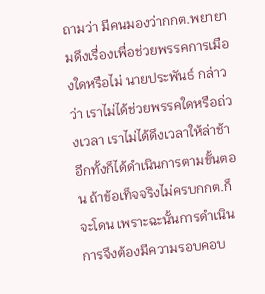ถามว่า มีคนมองว่ากกต.พยายามดึงเรื่องเพื่อช่วยพรรคการเมืองใดหรือไม่ นายประพันธ์ กล่าวว่า เราไม่ได้ช่วยพรรคใดหรือถ่วงเวลา เราไม่ได้ดึงเวลาให้ล่าช้า อีกทั้งก็ได้ดำเนินการตามขั้นตอน ถ้าข้อเท็จจริงไม่ครบกกต.ก็จะโดน เพราะฉะนั้นการดำเนินการจึงต้องมีความรอบคอบ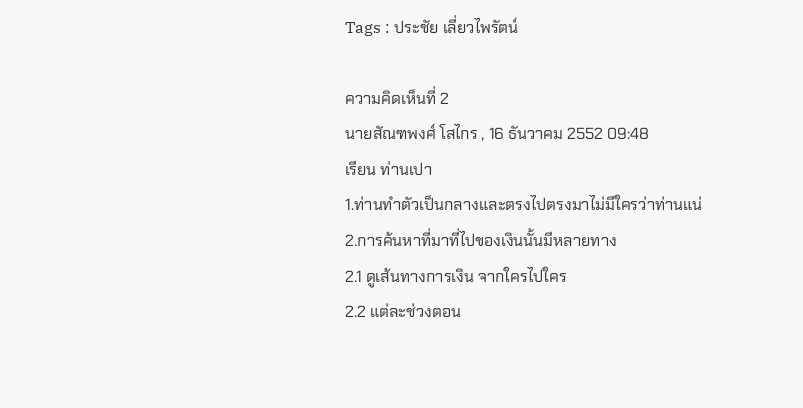Tags : ประชัย เลี่ยวไพรัตน์

ความคิดเห็นที่ 2
นายสัณฑพงศ์ โสไกร , 16 ธันวาคม 2552 09:48
เรียน ท่านเปา
1.ท่านทำตัวเป็นกลางและตรงไปตรงมาไม่มีใครว่าท่านแน่
2.การค้นหาที่มาที่ไปของเงินนั้นมีหลายทาง
2.1 ดูเส้นทางการเงิน จากใครไปใคร
2.2 แต่ละช่วงตอน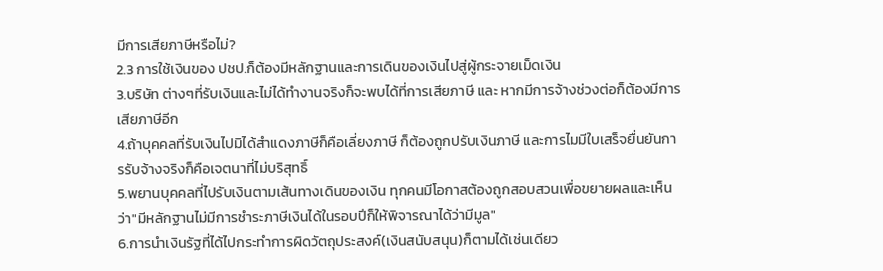มีการเสียภาษีหรือไม่?
2.3 การใช้เงินของ ปชป.ก็ต้องมีหลักฐานและการเดินของเงินไปสู่ผู้กระจายเม็ดเงิน
3.บริษัท ต่างๆที่รับเงินและไม่ได้ทำงานจริงก็จะพบได้ที่การเสียภาษี และ หากมีการจ้างช่วงต่อก็ต้องมีการเสียภาษีอีก
4.ถ้าบุคคลที่รับเงินไปมิได้สำแดงภาษีก็คือเลี่ยงภาษี ก็ต้องถูกปรับเงินภาษี และการไมมีใบเสร็จยื่นยันการรับจ้างจริงก็คือเจตนาที่ไม่บริสุทธิ์
5.พยานบุคคลที่ไปรับเงินตามเส้นทางเดินของเงิน ทุกคนมีโอกาสต้องถูกสอบสวนเพื่อขยายผลและเห็นว่า"มีหลักฐานไม่มีการชำระภาษีเงินได้ในรอบปีก็ให้พิจารณาได้ว่ามีมูล"
6.การนำเงินรัฐที่ได้ไปกระทำการผิดวัตถุประสงค์(เงินสนับสนุน)ก็ตามได้เช่นเดียว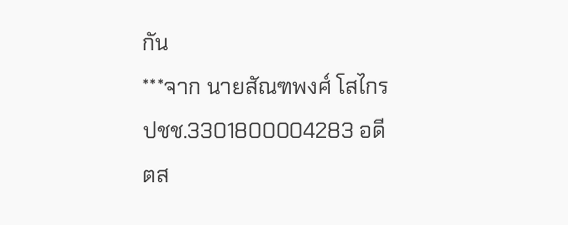กัน
***จาก นายสัณฑพงศ์ โสไกร ปชช.3301800004283 อดีตส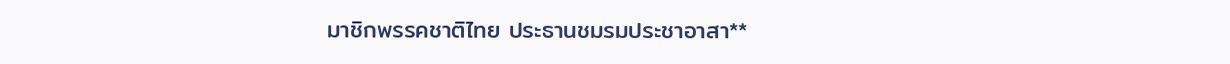มาชิกพรรคชาติไทย ประธานชมรมประชาอาสา**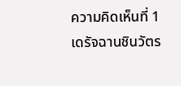ความคิดเห็นที่ 1
เดรัจฉานชินวัตร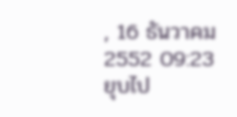, 16 ธันวาคม 2552 09:23
ยุบไป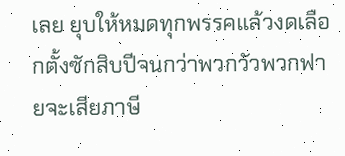เลย ยุบให้หมดทุกพรรคแล้วงดเลือกตั้งซักสิบปีจนกว่าพวกวัวพวกฟายจะเสียภาษี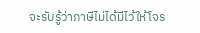จะรับรู้ว่าภาษีไม่ได้มีไว้ให้โจร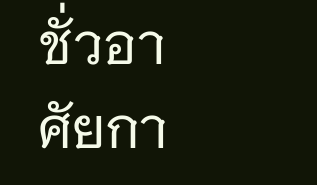ชั่วอาศัยกา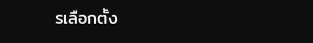รเลือกตั้ง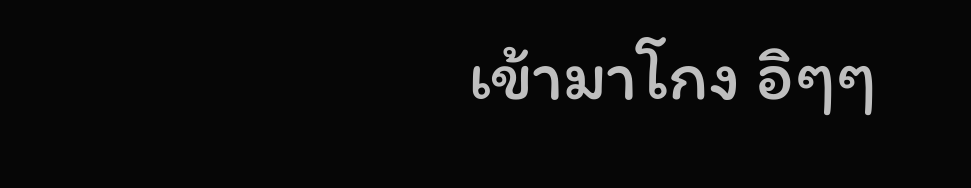เข้ามาโกง อิๆๆ